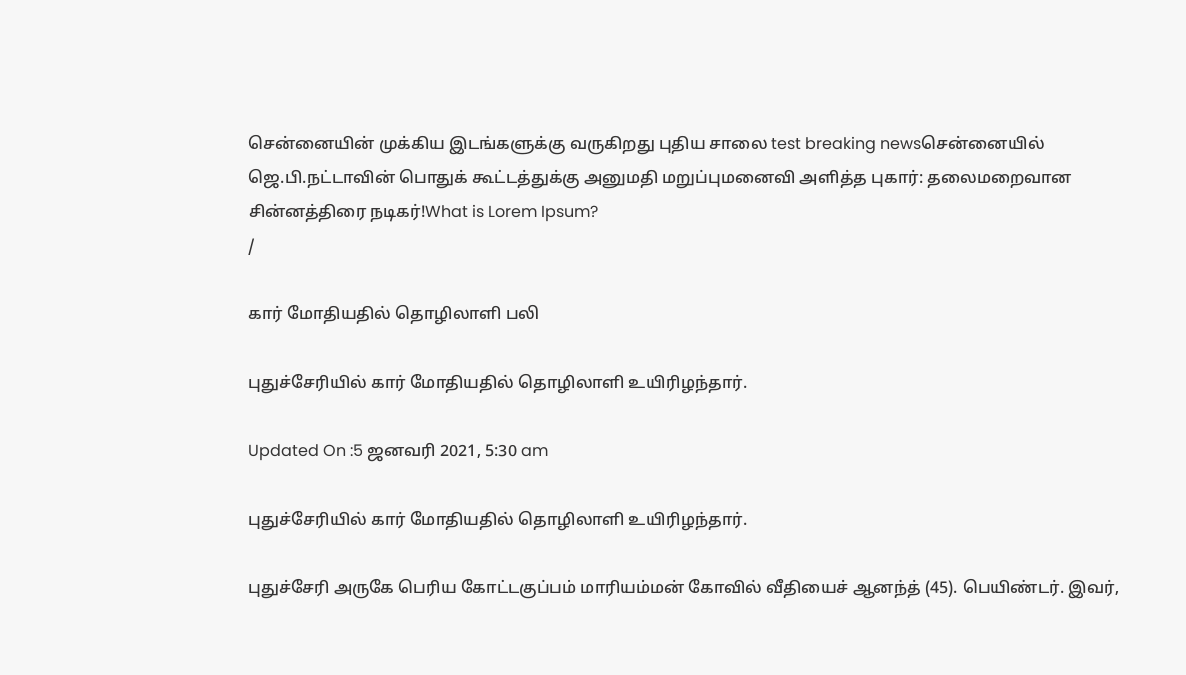சென்னையின் முக்கிய இடங்களுக்கு வருகிறது புதிய சாலை test breaking newsசென்னையில் ஜெ.பி.நட்டாவின் பொதுக் கூட்டத்துக்கு அனுமதி மறுப்புமனைவி அளித்த புகார்: தலைமறைவான சின்னத்திரை நடிகர்!What is Lorem Ipsum?
/

கார் மோதியதில் தொழிலாளி பலி

புதுச்சேரியில் கார் மோதியதில் தொழிலாளி உயிரிழந்தார்.

Updated On :5 ஜனவரி 2021, 5:30 am

புதுச்சேரியில் கார் மோதியதில் தொழிலாளி உயிரிழந்தார்.

புதுச்சேரி அருகே பெரிய கோட்டகுப்பம் மாரியம்மன் கோவில் வீதியைச் ஆனந்த் (45). பெயிண்டர். இவர்,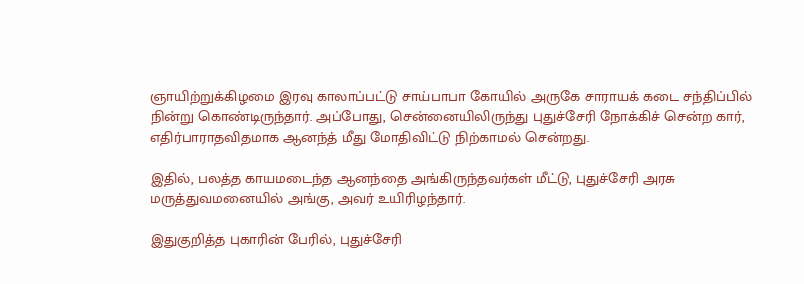ஞாயிற்றுக்கிழமை இரவு காலாப்பட்டு சாய்பாபா கோயில் அருகே சாராயக் கடை சந்திப்பில் நின்று கொண்டிருந்தார். அப்போது, சென்னையிலிருந்து புதுச்சேரி நோக்கிச் சென்ற கார், எதிர்பாராதவிதமாக ஆனந்த் மீது மோதிவிட்டு நிற்காமல் சென்றது.

இதில், பலத்த காயமடைந்த ஆனந்தை அங்கிருந்தவர்கள் மீட்டு, புதுச்சேரி அரசு மருத்துவமனையில் அங்கு, அவர் உயிரிழந்தார்.

இதுகுறித்த புகாரின் பேரில், புதுச்சேரி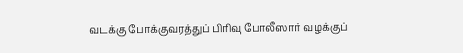வடக்கு போக்குவரத்துப் பிரிவு போலீஸார் வழக்குப்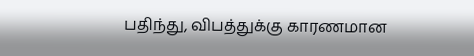பதிந்து, விபத்துக்கு காரணமான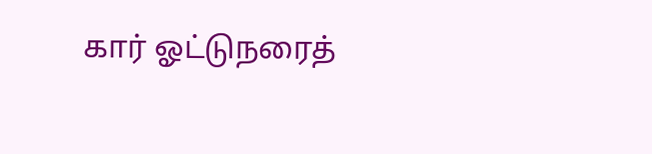கார் ஓட்டுநரைத்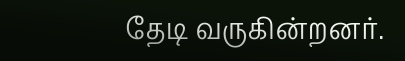தேடி வருகின்றனர்.